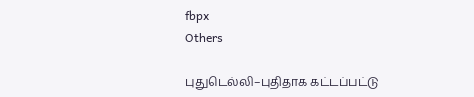fbpx
Others

புதுடெல்லி–புதிதாக கட்டப்பட்டு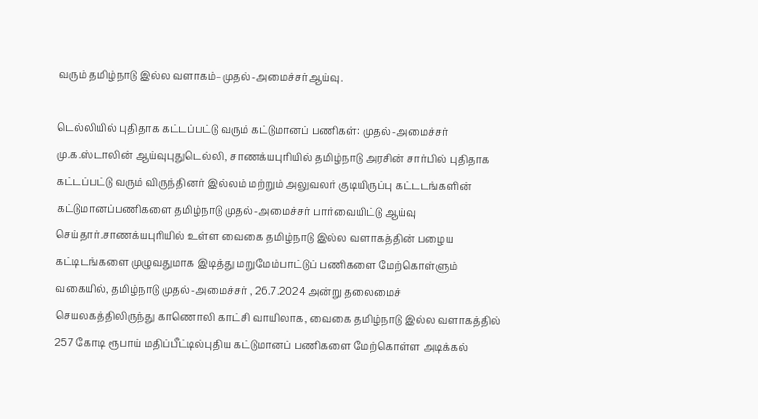வரும் தமிழ்நாடு இல்ல வளாகம்–முதல்-அமைச்சர்ஆய்வு.

டெல்லியில் புதிதாக கட்டப்பட்டு வரும் கட்டுமானப் பணிகள்: முதல்-அமைச்சர் மு.க.ஸ்டாலின் ஆய்வுபுதுடெல்லி, சாணக்யபுரியில் தமிழ்நாடு அரசின் சார்பில் புதிதாக கட்டப்பட்டு வரும் விருந்தினர் இல்லம் மற்றும் அலுவலர் குடியிருப்பு கட்டடங்களின் கட்டுமானப்பணிகளை தமிழ்நாடு முதல்-அமைச்சர் பார்வையிட்டு ஆய்வு செய்தார்.சாணக்யபுரியில் உள்ள வைகை தமிழ்நாடு இல்ல வளாகத்தின் பழைய கட்டிடங்களை முழுவதுமாக இடித்து மறுமேம்பாட்டுப் பணிகளை மேற்கொள்ளும் வகையில், தமிழ்நாடு முதல்-அமைச்சர் , 26.7.2024 அன்று தலைமைச் செயலகத்திலிருந்து காணொலி காட்சி வாயிலாக, வைகை தமிழ்நாடு இல்ல வளாகத்தில் 257 கோடி ரூபாய் மதிப்பீட்டில்புதிய கட்டுமானப் பணிகளை மேற்கொள்ள அடிக்கல்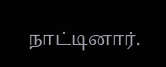நாட்டினார்.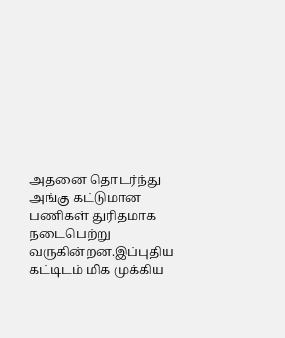அதனை தொடர்ந்து அங்கு கட்டுமான பணிகள் துரிதமாக நடைபெற்று வருகின்றன.இப்புதிய கட்டிடம் மிக முக்கிய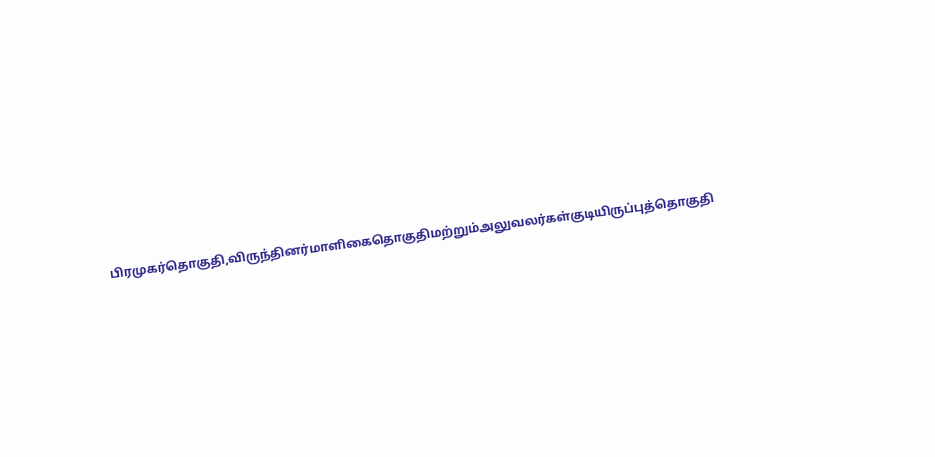பிரமுகர்தொகுதி,விருந்தினர்மாளிகைதொகுதிமற்றும்அலுவலர்கள்குடியிருப்புத்தொகுதி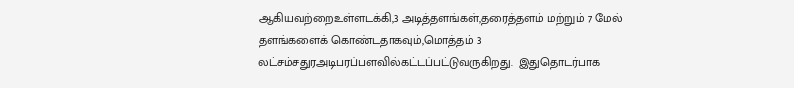ஆகியவற்றைஉள்ளடக்கி,3 அடித்தளங்கள்,தரைத்தளம் மற்றும் 7 மேல் தளங்களைக் கொண்டதாகவும்,மொத்தம் 3 லட்சம்சதுரஅடிபரப்பளவில்கட்டப்பட்டுவருகிறது.  இதுதொடர்பாக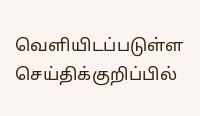வெளியிடப்படுள்ள செய்திக்குறிப்பில்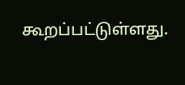கூறப்பட்டுள்ளது.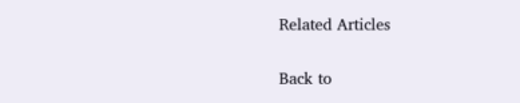Related Articles

Back to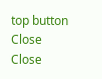top button
Close
Close